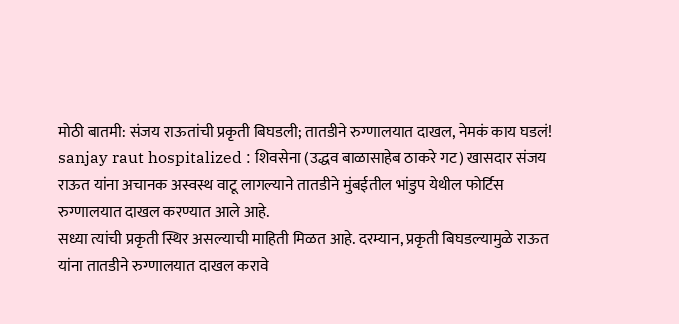मोठी बातमी: संजय राऊतांची प्रकृती बिघडली; तातडीने रुग्णालयात दाखल, नेमकं काय घडलं!
sanjay raut hospitalized : शिवसेना (उद्धव बाळासाहेब ठाकरे गट) खासदार संजय राऊत यांना अचानक अस्वस्थ वाटू लागल्याने तातडीने मुंबईतील भांडुप येथील फोर्टिस रुग्णालयात दाखल करण्यात आले आहे.
सध्या त्यांची प्रकृती स्थिर असल्याची माहिती मिळत आहे. दरम्यान, प्रकृती बिघडल्यामुळे राऊत यांना तातडीने रुग्णालयात दाखल करावे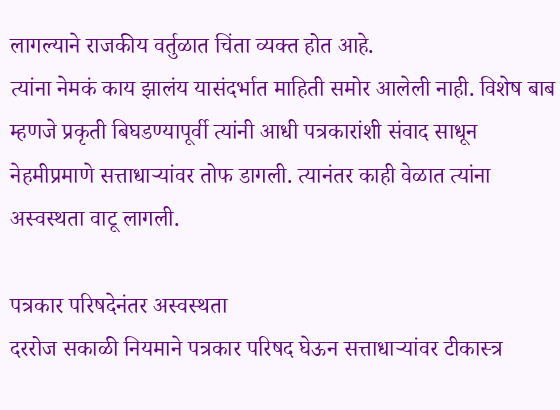लागल्याने राजकीय वर्तुळात चिंता व्यक्त होत आहे.
त्यांना नेमकं काय झालंय यासंदर्भात माहिती समोर आलेली नाही. विशेष बाब म्हणजे प्रकृती बिघडण्यापूर्वी त्यांनी आधी पत्रकारांशी संवाद साधून नेहमीप्रमाणे सत्ताधाऱ्यांवर तोफ डागली. त्यानंतर काही वेळात त्यांना अस्वस्थता वाटू लागली.

पत्रकार परिषदेनंतर अस्वस्थता
दररोज सकाळी नियमाने पत्रकार परिषद घेऊन सत्ताधाऱ्यांवर टीकास्त्र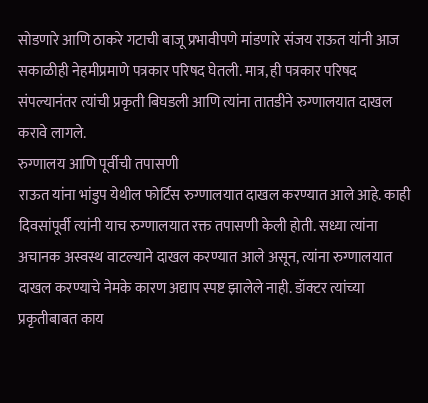सोडणारे आणि ठाकरे गटाची बाजू प्रभावीपणे मांडणारे संजय राऊत यांनी आज सकाळीही नेहमीप्रमाणे पत्रकार परिषद घेतली. मात्र, ही पत्रकार परिषद संपल्यानंतर त्यांची प्रकृती बिघडली आणि त्यांना तातडीने रुग्णालयात दाखल करावे लागले.
रुग्णालय आणि पूर्वीची तपासणी
राऊत यांना भांडुप येथील फोर्टिस रुग्णालयात दाखल करण्यात आले आहे. काही दिवसांपूर्वी त्यांनी याच रुग्णालयात रक्त तपासणी केली होती. सध्या त्यांना अचानक अस्वस्थ वाटल्याने दाखल करण्यात आले असून, त्यांना रुग्णालयात दाखल करण्याचे नेमके कारण अद्याप स्पष्ट झालेले नाही. डॉक्टर त्यांच्या प्रकृतीबाबत काय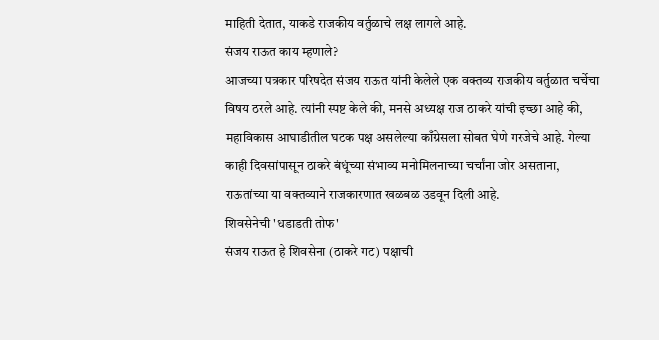माहिती देतात, याकडे राजकीय वर्तुळाचे लक्ष लागले आहे.
संजय राऊत काय म्हणाले?
आजच्या पत्रकार परिषदेत संजय राऊत यांनी केलेले एक वक्तव्य राजकीय वर्तुळात चर्चेचा विषय ठरले आहे. त्यांनी स्पष्ट केले की, मनसे अध्यक्ष राज ठाकरे यांची इच्छा आहे की, महाविकास आघाडीतील घटक पक्ष असलेल्या काँग्रेसला सोबत घेणे गरजेचे आहे. गेल्या काही दिवसांपासून ठाकरे बंधूंच्या संभाव्य मनोमिलनाच्या चर्चांना जोर असताना, राऊतांच्या या वक्तव्याने राजकारणात खळबळ उडवून दिली आहे.
शिवसेनेची 'धडाडती तोफ'
संजय राऊत हे शिवसेना (ठाकरे गट) पक्षाची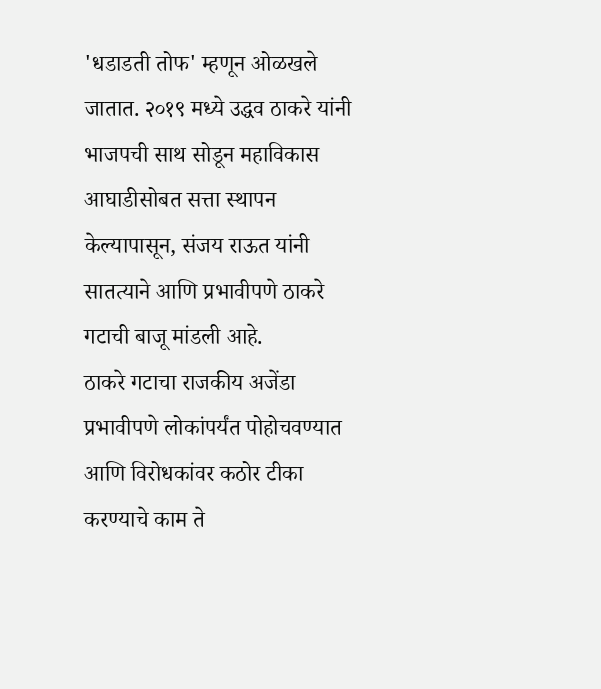'धडाडती तोफ' म्हणून ओळखले जातात. २०१९ मध्ये उद्धव ठाकरे यांनी भाजपची साथ सोडून महाविकास आघाडीसोबत सत्ता स्थापन केल्यापासून, संजय राऊत यांनी सातत्याने आणि प्रभावीपणे ठाकरे गटाची बाजू मांडली आहे.
ठाकरे गटाचा राजकीय अजेंडा प्रभावीपणे लोकांपर्यंत पोहोचवण्यात आणि विरोधकांवर कठोर टीका करण्याचे काम ते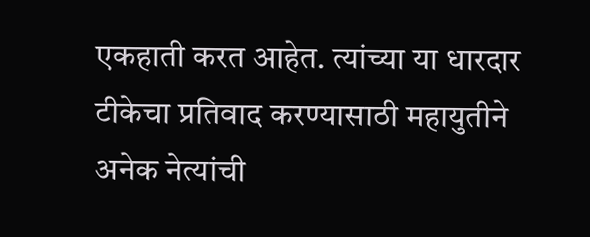एकहाती करत आहेत. त्यांच्या या धारदार टीकेचा प्रतिवाद करण्यासाठी महायुतीने अनेक नेत्यांची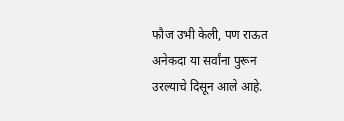फौज उभी केली, पण राऊत अनेकदा या सर्वांना पुरून उरल्याचे दिसून आले आहे.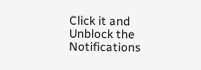Click it and Unblock the Notifications